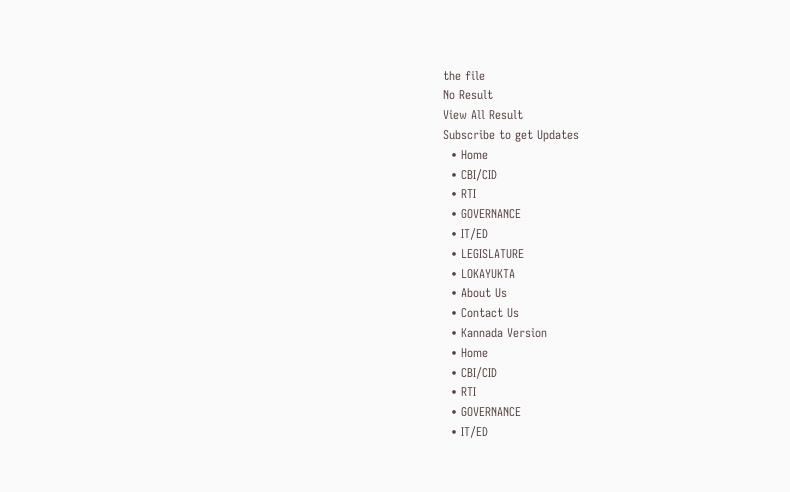the file
No Result
View All Result
Subscribe to get Updates
  • Home
  • CBI/CID
  • RTI
  • GOVERNANCE
  • IT/ED
  • LEGISLATURE
  • LOKAYUKTA
  • About Us
  • Contact Us
  • Kannada Version
  • Home
  • CBI/CID
  • RTI
  • GOVERNANCE
  • IT/ED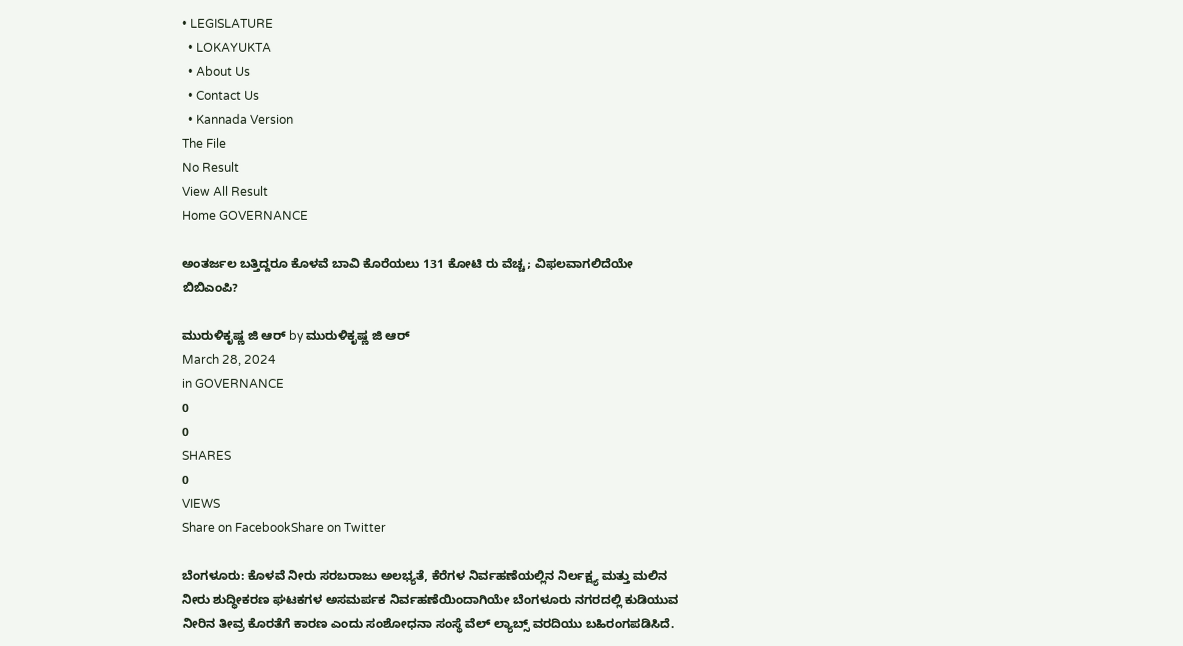• LEGISLATURE
  • LOKAYUKTA
  • About Us
  • Contact Us
  • Kannada Version
The File
No Result
View All Result
Home GOVERNANCE

ಅಂತರ್ಜಲ ಬತ್ತಿದ್ದರೂ ಕೊಳವೆ ಬಾವಿ ಕೊರೆಯಲು 131 ಕೋಟಿ ರು ವೆಚ್ಚ; ವಿಫಲವಾಗಲಿದೆಯೇ ಬಿಬಿಎಂಪಿ?

ಮುರುಳಿಕೃಷ್ಣ ಜಿ ಆರ್‍‌ by ಮುರುಳಿಕೃಷ್ಣ ಜಿ ಆರ್‍‌
March 28, 2024
in GOVERNANCE
0
0
SHARES
0
VIEWS
Share on FacebookShare on Twitter

ಬೆಂಗಳೂರು: ಕೊಳವೆ ನೀರು ಸರಬರಾಜು ಅಲಭ್ಯತೆ, ಕೆರೆಗಳ ನಿರ್ವಹಣೆಯಲ್ಲಿನ ನಿರ್ಲಕ್ಷ್ಯ ಮತ್ತು ಮಲಿನ ನೀರು ಶುದ್ಧೀಕರಣ ಘಟಕಗಳ ಅಸಮರ್ಪಕ ನಿರ್ವಹಣೆಯಿಂದಾಗಿಯೇ ಬೆಂಗಳೂರು ನಗರದಲ್ಲಿ ಕುಡಿಯುವ ನೀರಿನ ತೀವ್ರ ಕೊರತೆಗೆ ಕಾರಣ ಎಂದು ಸಂಶೋಧನಾ ಸಂಸ್ಥೆ ವೆಲ್ ಲ್ಯಾಬ್ಸ್‌ ವರದಿಯು ಬಹಿರಂಗಪಡಿಸಿದೆ.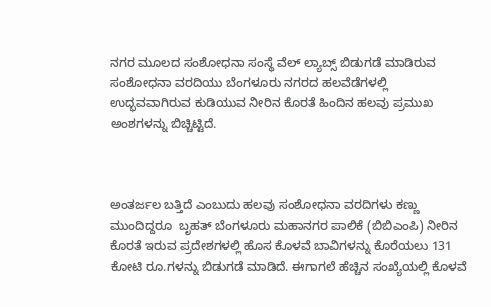ನಗರ ಮೂಲದ ಸಂಶೋಧನಾ ಸಂಸ್ಥೆ ವೆಲ್ ಲ್ಯಾಬ್ಸ್‌ ಬಿಡುಗಡೆ ಮಾಡಿರುವ ಸಂಶೋಧನಾ ವರದಿಯು ಬೆಂಗಳೂರು ನಗರದ ಹಲವೆಡೆಗಳಲ್ಲಿ ಉದ್ಭವವಾಗಿರುವ ಕುಡಿಯುವ ನೀರಿನ ಕೊರತೆ ಹಿಂದಿನ ಹಲವು ಪ್ರಮುಖ ಅಂಶಗಳನ್ನು ಬಿಚ್ಚಿಟ್ಟಿದೆ.



ಅಂತರ್ಜಲ ಬತ್ತಿದೆ ಎಂಬುದು ಹಲವು ಸಂಶೋಧನಾ ವರದಿಗಳು ಕಣ್ಣು ಮುಂದಿದ್ದರೂ  ಬೃಹತ್ ಬೆಂಗಳೂರು ಮಹಾನಗರ ಪಾಲಿಕೆ (ಬಿಬಿಎಂಪಿ) ನೀರಿನ ಕೊರತೆ ಇರುವ ಪ್ರದೇಶಗಳಲ್ಲಿ ಹೊಸ ಕೊಳವೆ ಬಾವಿಗಳನ್ನು ಕೊರೆಯಲು 131 ಕೋಟಿ ರೂ.ಗಳನ್ನು ಬಿಡುಗಡೆ ಮಾಡಿದೆ. ಈಗಾಗಲೆ ಹೆಚ್ಚಿನ ಸಂಖ್ಯೆಯಲ್ಲಿ ಕೊಳವೆ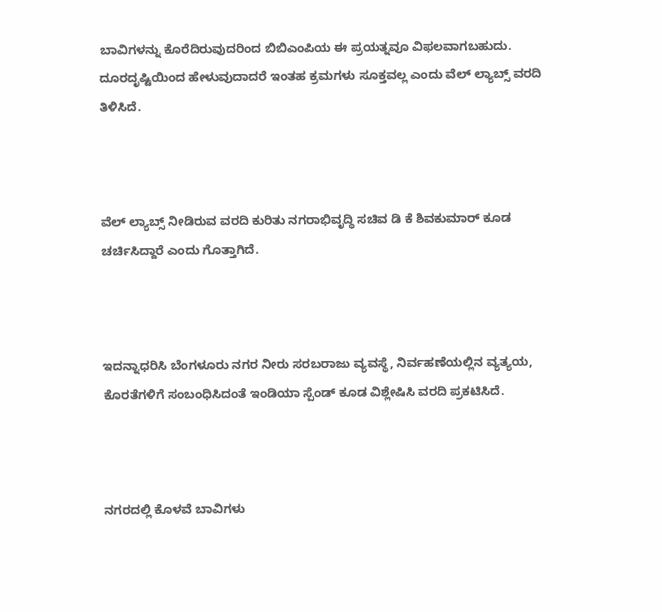ಬಾವಿಗಳನ್ನು ಕೊರೆದಿರುವುದರಿಂದ ಬಿಬಿಎಂಪಿಯ ಈ ಪ್ರಯತ್ನವೂ ವಿಫಲವಾಗಬಹುದು. ದೂರದೃಷ್ಟಿಯಿಂದ ಹೇಳುವುದಾದರೆ ಇಂತಹ ಕ್ರಮಗಳು ಸೂಕ್ತವಲ್ಲ ಎಂದು ವೆಲ್ ಲ್ಯಾಬ್ಸ್‌ ವರದಿ ತಿಳಿಸಿದೆ.



ವೆಲ್‌ ಲ್ಯಾಬ್ಸ್‌ ನೀಡಿರುವ ವರದಿ ಕುರಿತು ನಗರಾಭಿವೃದ್ಧಿ ಸಚಿವ ಡಿ ಕೆ ಶಿವಕುಮಾರ್‍‌ ಕೂಡ ಚರ್ಚಿಸಿದ್ದಾರೆ ಎಂದು ಗೊತ್ತಾಗಿದೆ.



ಇದನ್ನಾಧರಿಸಿ ಬೆಂಗಳೂರು ನಗರ ನೀರು ಸರಬರಾಜು ವ್ಯವಸ್ಥೆ, ನಿರ್ವಹಣೆಯಲ್ಲಿನ ವ್ಯತ್ಯಯ, ಕೊರತೆಗಳಿಗೆ ಸಂಬಂಧಿಸಿದಂತೆ ಇಂಡಿಯಾ ಸ್ಪೆಂಡ್‌ ಕೂಡ ವಿಶ್ಲೇಷಿಸಿ ವರದಿ ಪ್ರಕಟಿಸಿದೆ.



ನಗರದಲ್ಲಿ ಕೊಳವೆ ಬಾವಿಗಳು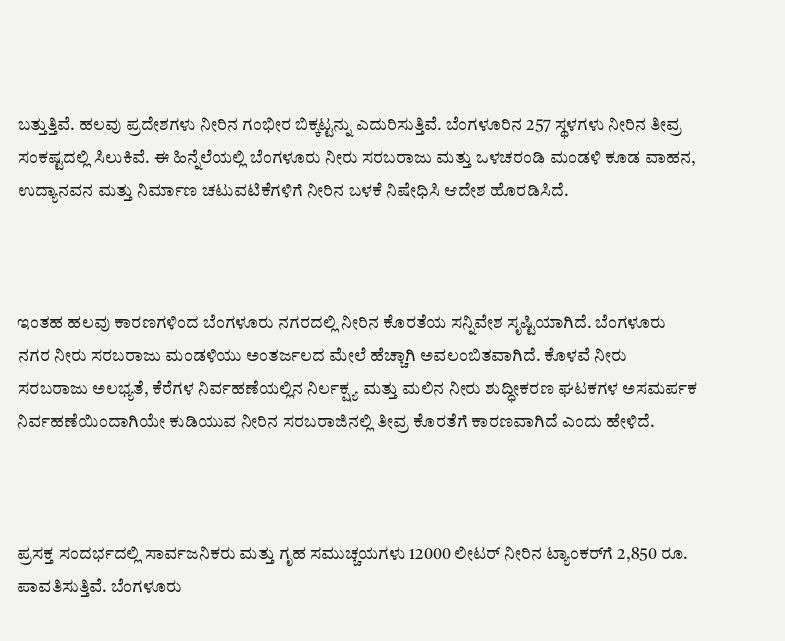ಬತ್ತುತ್ತಿವೆ. ಹಲವು ಪ್ರದೇಶಗಳು ನೀರಿನ ಗಂಭೀರ ಬಿಕ್ಕಟ್ಟನ್ನು ಎದುರಿಸುತ್ತಿವೆ. ಬೆಂಗಳೂರಿನ 257 ಸ್ಥಳಗಳು ನೀರಿನ ತೀವ್ರ ಸಂಕಷ್ಟದಲ್ಲಿ ಸಿಲುಕಿವೆ. ಈ ಹಿನ್ನೆಲೆಯಲ್ಲಿ ಬೆಂಗಳೂರು ನೀರು ಸರಬರಾಜು ಮತ್ತು ಒಳಚರಂಡಿ ಮಂಡಳಿ ಕೂಡ ವಾಹನ, ಉದ್ಯಾನವನ ಮತ್ತು ನಿರ್ಮಾಣ ಚಟುವಟಿಕೆಗಳಿಗೆ ನೀರಿನ ಬಳಕೆ ನಿಷೇಧಿಸಿ ಆದೇಶ ಹೊರಡಿಸಿದೆ.



ಇಂತಹ ಹಲವು ಕಾರಣಗಳಿಂದ ಬೆಂಗಳೂರು ನಗರದಲ್ಲಿ ನೀರಿನ ಕೊರತೆಯ ಸನ್ನಿವೇಶ ಸೃಷ್ಟಿಯಾಗಿದೆ. ಬೆಂಗಳೂರು ನಗರ ನೀರು ಸರಬರಾಜು ಮಂಡಳಿಯು ಅಂತರ್ಜಲದ ಮೇಲೆ ಹೆಚ್ಚಾಗಿ ಅವಲಂಬಿತವಾಗಿದೆ. ಕೊಳವೆ ನೀರು ಸರಬರಾಜು ಅಲಭ್ಯತೆ, ಕೆರೆಗಳ ನಿರ್ವಹಣೆಯಲ್ಲಿನ ನಿರ್ಲಕ್ಷ್ಯ ಮತ್ತು ಮಲಿನ ನೀರು ಶುದ್ಧೀಕರಣ ಘಟಕಗಳ ಅಸಮರ್ಪಕ ನಿರ್ವಹಣೆಯಿಂದಾಗಿಯೇ ಕುಡಿಯುವ ನೀರಿನ ಸರಬರಾಜಿನಲ್ಲಿ ತೀವ್ರ ಕೊರತೆಗೆ ಕಾರಣವಾಗಿದೆ ಎಂದು ಹೇಳಿದೆ.



ಪ್ರಸಕ್ತ ಸಂದರ್ಭದಲ್ಲಿ ಸಾರ್ವಜನಿಕರು ಮತ್ತು ಗೃಹ ಸಮುಚ್ಚಯಗಳು 12000 ಲೀಟರ್ ನೀರಿನ ಟ್ಯಾಂಕರ್‌ಗೆ 2,850 ರೂ. ಪಾವತಿಸುತ್ತಿವೆ. ಬೆಂಗಳೂರು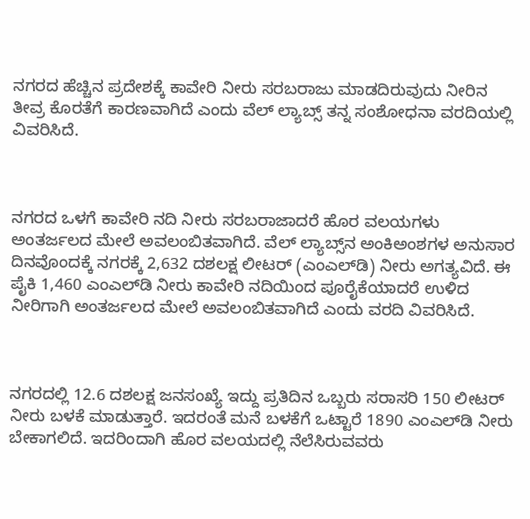ನಗರದ ಹೆಚ್ಚಿನ ಪ್ರದೇಶಕ್ಕೆ ಕಾವೇರಿ ನೀರು ಸರಬರಾಜು ಮಾಡದಿರುವುದು ನೀರಿನ ತೀವ್ರ ಕೊರತೆಗೆ ಕಾರಣವಾಗಿದೆ ಎಂದು ವೆಲ್‌ ಲ್ಯಾಬ್ಸ್‌ ತನ್ನ ಸಂಶೋಧನಾ ವರದಿಯಲ್ಲಿ ವಿವರಿಸಿದೆ.



ನಗರದ ಒಳಗೆ ಕಾವೇರಿ ನದಿ ನೀರು ಸರಬರಾಜಾದರೆ ಹೊರ ವಲಯಗಳು ಅಂತರ್ಜಲದ ಮೇಲೆ ಅವಲಂಬಿತವಾಗಿದೆ. ವೆಲ್ ಲ್ಯಾಬ್ಸ್‌ನ ಅಂಕಿಅಂಶಗಳ ಅನುಸಾರ ದಿನವೊಂದಕ್ಕೆ ನಗರಕ್ಕೆ 2,632 ದಶಲಕ್ಷ ಲೀಟರ್ (ಎಂಎಲ್‌ಡಿ) ನೀರು ಅಗತ್ಯವಿದೆ. ಈ ಪೈಕಿ 1,460 ಎಂಎಲ್‌ಡಿ ನೀರು ಕಾವೇರಿ ನದಿಯಿಂದ ಪೂರೈಕೆಯಾದರೆ ಉಳಿದ ನೀರಿಗಾಗಿ ಅಂತರ್ಜಲದ ಮೇಲೆ ಅವಲಂಬಿತವಾಗಿದೆ ಎಂದು ವರದಿ ವಿವರಿಸಿದೆ.



ನಗರದಲ್ಲಿ 12.6 ದಶಲಕ್ಷ ಜನಸಂಖ್ಯೆ ಇದ್ದು ಪ್ರತಿದಿನ ಒಬ್ಬರು ಸರಾಸರಿ 150 ಲೀಟರ್ ನೀರು ಬಳಕೆ ಮಾಡುತ್ತಾರೆ. ಇದರಂತೆ ಮನೆ ಬಳಕೆಗೆ ಒಟ್ಟಾರೆ 1890 ಎಂಎಲ್‌ಡಿ ನೀರು ಬೇಕಾಗಲಿದೆ. ಇದರಿಂದಾಗಿ ಹೊರ ವಲಯದಲ್ಲಿ ನೆಲೆಸಿರುವವರು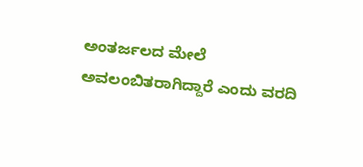ಅಂತರ್ಜಲದ ಮೇಲೆ ಅವಲಂಬಿತರಾಗಿದ್ದಾರೆ ಎಂದು ವರದಿ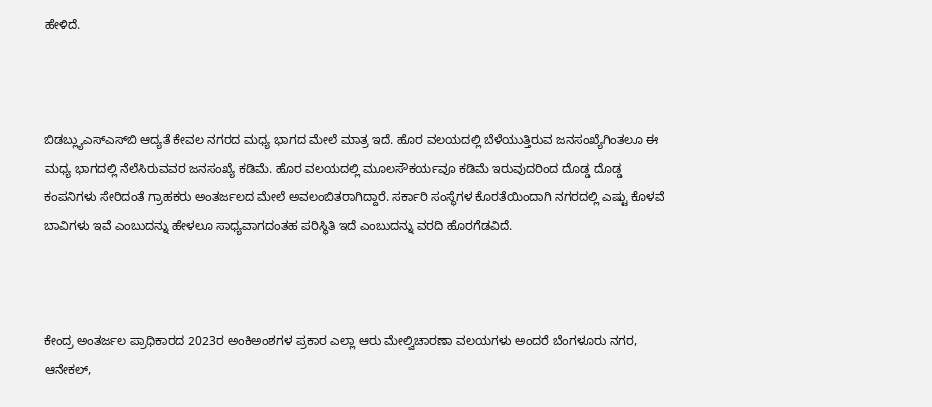ಹೇಳಿದೆ.



ಬಿಡಬ್ಲ್ಯುಎಸ್‌ಎಸ್‌ಬಿ ಆದ್ಯತೆ ಕೇವಲ ನಗರದ ಮಧ್ಯ ಭಾಗದ ಮೇಲೆ ಮಾತ್ರ ಇದೆ. ಹೊರ ವಲಯದಲ್ಲಿ ಬೆಳೆಯುತ್ತಿರುವ ಜನಸಂಖ್ಯೆಗಿಂತಲೂ ಈ ಮಧ್ಯ ಭಾಗದಲ್ಲಿ ನೆಲೆಸಿರುವವರ ಜನಸಂಖ್ಯೆ ಕಡಿಮೆ. ಹೊರ ವಲಯದಲ್ಲಿ ಮೂಲಸೌಕರ್ಯವೂ ಕಡಿಮೆ ಇರುವುದರಿಂದ ದೊಡ್ಡ ದೊಡ್ಡ ಕಂಪನಿಗಳು ಸೇರಿದಂತೆ ಗ್ರಾಹಕರು ಅಂತರ್ಜಲದ ಮೇಲೆ ಅವಲಂಬಿತರಾಗಿದ್ದಾರೆ. ಸರ್ಕಾರಿ ಸಂಸ್ಥೆಗಳ ಕೊರತೆಯಿಂದಾಗಿ ನಗರದಲ್ಲಿ ಎಷ್ಟು ಕೊಳವೆ ಬಾವಿಗಳು ಇವೆ ಎಂಬುದನ್ನು ಹೇಳಲೂ ಸಾಧ್ಯವಾಗದಂತಹ ಪರಿಸ್ಥಿತಿ ಇದೆ ಎಂಬುದನ್ನು ವರದಿ ಹೊರಗೆಡವಿದೆ.



ಕೇಂದ್ರ ಅಂತರ್ಜಲ ಪ್ರಾಧಿಕಾರದ 2023ರ ಅಂಕಿಅಂಶಗಳ ಪ್ರಕಾರ ಎಲ್ಲಾ ಆರು ಮೇಲ್ವಿಚಾರಣಾ ವಲಯಗಳು ಅಂದರೆ ಬೆಂಗಳೂರು ನಗರ, ಆನೇಕಲ್,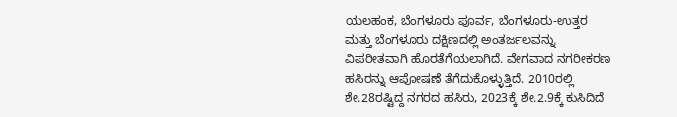ಯಲಹಂಕ, ಬೆಂಗಳೂರು ಪೂರ್ವ, ಬೆಂಗಳೂರು-ಉತ್ತರ ಮತ್ತು ಬೆಂಗಳೂರು ದಕ್ಷಿಣದಲ್ಲಿ ಅಂತರ್ಜಲವನ್ನು ವಿಪರೀತವಾಗಿ ಹೊರತೆಗೆಯಲಾಗಿದೆ. ವೇಗವಾದ ನಗರೀಕರಣ ಹಸಿರನ್ನು ಆಪೋಷಣೆ ತೆಗೆದುಕೊಳ್ಳುತ್ತಿದೆ. 2010ರಲ್ಲಿ ಶೇ.28ರಷ್ಟಿದ್ದ ನಗರದ ಹಸಿರು, 2023ಕ್ಕೆ ಶೇ.2.9ಕ್ಕೆ ಕುಸಿದಿದೆ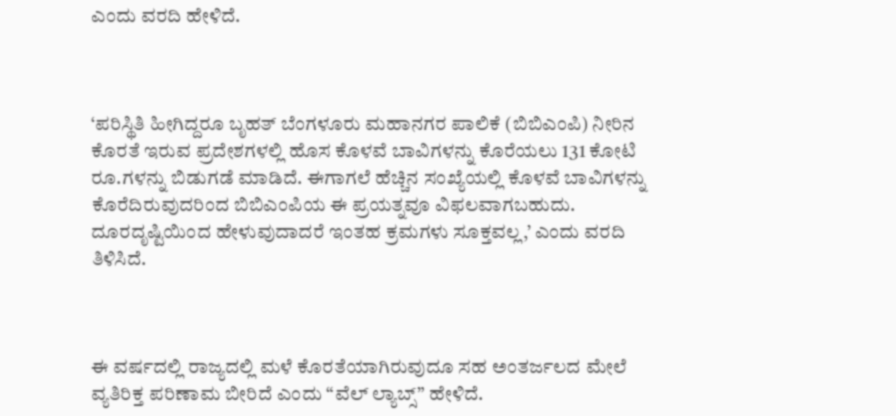ಎಂದು ವರದಿ ಹೇಳಿದೆ.



‘ಪರಿಸ್ಥಿತಿ ಹೀಗಿದ್ದರೂ ಬೃಹತ್ ಬೆಂಗಳೂರು ಮಹಾನಗರ ಪಾಲಿಕೆ (ಬಿಬಿಎಂಪಿ) ನೀರಿನ ಕೊರತೆ ಇರುವ ಪ್ರದೇಶಗಳಲ್ಲಿ ಹೊಸ ಕೊಳವೆ ಬಾವಿಗಳನ್ನು ಕೊರೆಯಲು 131 ಕೋಟಿ ರೂ.ಗಳನ್ನು ಬಿಡುಗಡೆ ಮಾಡಿದೆ. ಈಗಾಗಲೆ ಹೆಚ್ಚಿನ ಸಂಖ್ಯೆಯಲ್ಲಿ ಕೊಳವೆ ಬಾವಿಗಳನ್ನು ಕೊರೆದಿರುವುದರಿಂದ ಬಿಬಿಎಂಪಿಯ ಈ ಪ್ರಯತ್ನವೂ ವಿಫಲವಾಗಬಹುದು. ದೂರದೃಷ್ಟಿಯಿಂದ ಹೇಳುವುದಾದರೆ ಇಂತಹ ಕ್ರಮಗಳು ಸೂಕ್ತವಲ್ಲ,’ ಎಂದು ವರದಿ ತಿಳಿಸಿದೆ.



ಈ ವರ್ಷದಲ್ಲಿ ರಾಜ್ಯದಲ್ಲಿ ಮಳೆ ಕೊರತೆಯಾಗಿರುವುದೂ ಸಹ ಅಂತರ್ಜಲದ ಮೇಲೆ ವ್ಯತಿರಿಕ್ತ ಪರಿಣಾಮ ಬೀರಿದೆ ಎಂದು “ವೆಲ್ ಲ್ಯಾಬ್ಸ್” ಹೇಳಿದೆ.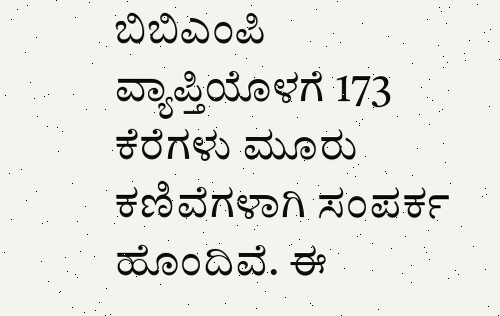ಬಿಬಿಎಂಪಿ ವ್ಯಾಪ್ತಿಯೊಳಗೆ 173 ಕೆರೆಗಳು ಮೂರು ಕಣಿವೆಗಳಾಗಿ ಸಂಪರ್ಕ ಹೊಂದಿವೆ. ಈ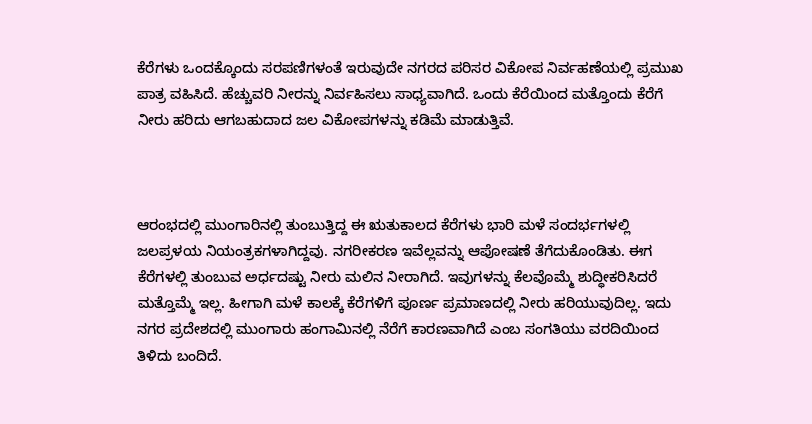ಕೆರೆಗಳು ಒಂದಕ್ಕೊಂದು ಸರಪಣಿಗಳಂತೆ ಇರುವುದೇ ನಗರದ ಪರಿಸರ ವಿಕೋಪ ನಿರ್ವಹಣೆಯಲ್ಲಿ ಪ್ರಮುಖ ಪಾತ್ರ ವಹಿಸಿದೆ. ಹೆಚ್ಚುವರಿ ನೀರನ್ನು ನಿರ್ವಹಿಸಲು ಸಾಧ್ಯವಾಗಿದೆ. ಒಂದು ಕೆರೆಯಿಂದ ಮತ್ತೊಂದು ಕೆರೆಗೆ ನೀರು ಹರಿದು ಆಗಬಹುದಾದ ಜಲ ವಿಕೋಪಗಳನ್ನು ಕಡಿಮೆ ಮಾಡುತ್ತಿವೆ.



ಆರಂಭದಲ್ಲಿ ಮುಂಗಾರಿನಲ್ಲಿ ತುಂಬುತ್ತಿದ್ದ ಈ ಋತುಕಾಲದ ಕೆರೆಗಳು ಭಾರಿ ಮಳೆ ಸಂದರ್ಭಗಳಲ್ಲಿ ಜಲಪ್ರಳಯ ನಿಯಂತ್ರಕಗಳಾಗಿದ್ದವು. ನಗರೀಕರಣ ಇವೆಲ್ಲವನ್ನು ಆಪೋಷಣೆ ತೆಗೆದುಕೊಂಡಿತು. ಈಗ ಕೆರೆಗಳಲ್ಲಿ ತುಂಬುವ ಅರ್ಧದಷ್ಟು ನೀರು ಮಲಿನ ನೀರಾಗಿದೆ. ಇವುಗಳನ್ನು ಕೆಲವೊಮ್ಮೆ ಶುದ್ಧೀಕರಿಸಿದರೆ ಮತ್ತೊಮ್ಮೆ ಇಲ್ಲ. ಹೀಗಾಗಿ ಮಳೆ ಕಾಲಕ್ಕೆ ಕೆರೆಗಳಿಗೆ ಪೂರ್ಣ ಪ್ರಮಾಣದಲ್ಲಿ ನೀರು ಹರಿಯುವುದಿಲ್ಲ. ಇದು ನಗರ ಪ್ರದೇಶದಲ್ಲಿ ಮುಂಗಾರು ಹಂಗಾಮಿನಲ್ಲಿ ನೆರೆಗೆ ಕಾರಣವಾಗಿದೆ ಎಂಬ ಸಂಗತಿಯು ವರದಿಯಿಂದ ತಿಳಿದು ಬಂದಿದೆ.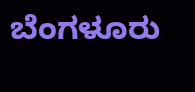ಬೆಂಗಳೂರು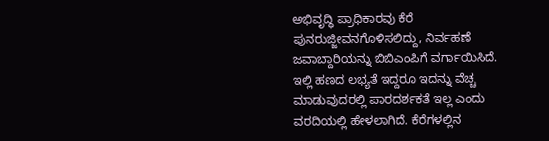ಅಭಿವೃದ್ಧಿ ಪ್ರಾಧಿಕಾರವು ಕೆರೆ ಪುನರುಜ್ಜೀವನಗೊಳಿಸಲಿದ್ದು, ನಿರ್ವಹಣೆ ಜವಾಬ್ದಾರಿಯನ್ನು ಬಿಬಿಎಂಪಿಗೆ ವರ್ಗಾಯಿಸಿದೆ. ಇಲ್ಲಿ ಹಣದ ಲಭ್ಯತೆ ಇದ್ದರೂ ಇದನ್ನು ವೆಚ್ಚ ಮಾಡುವುದರಲ್ಲಿ ಪಾರದರ್ಶಕತೆ ಇಲ್ಲ ಎಂದು ವರದಿಯಲ್ಲಿ ಹೇಳಲಾಗಿದೆ. ಕೆರೆಗಳಲ್ಲಿನ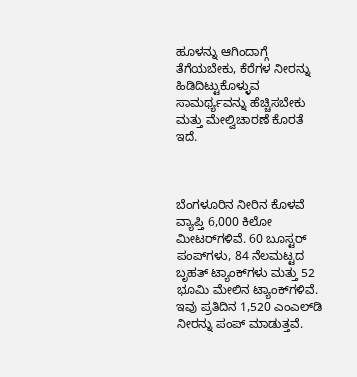ಹೂಳನ್ನು ಆಗಿಂದಾಗ್ಗೆ ತೆಗೆಯಬೇಕು, ಕೆರೆಗಳ ನೀರನ್ನು ಹಿಡಿದಿಟ್ಟುಕೊಳ್ಳುವ ಸಾಮರ್ಥ್ಯವನ್ನು ಹೆಚ್ಚಿಸಬೇಕು ಮತ್ತು ಮೇಲ್ವಿಚಾರಣೆ ಕೊರತೆ ಇದೆ.



ಬೆಂಗಳೂರಿನ ನೀರಿನ ಕೊಳವೆ ವ್ಯಾಪ್ತಿ 6,000 ಕಿಲೋ ಮೀಟರ್‌ಗಳಿವೆ. 60 ಬೂಸ್ಟರ್ ಪಂಪ್‌ಗಳು, 84 ನೆಲಮಟ್ಟದ ಬೃಹತ್ ಟ್ಯಾಂಕ್‌ಗಳು ಮತ್ತು 52 ಭೂಮಿ ಮೇಲಿನ ಟ್ಯಾಂಕ್‌ಗಳಿವೆ. ಇವು ಪ್ರತಿದಿನ 1,520 ಎಂಎಲ್‌ಡಿ ನೀರನ್ನು ಪಂಪ್ ಮಾಡುತ್ತವೆ.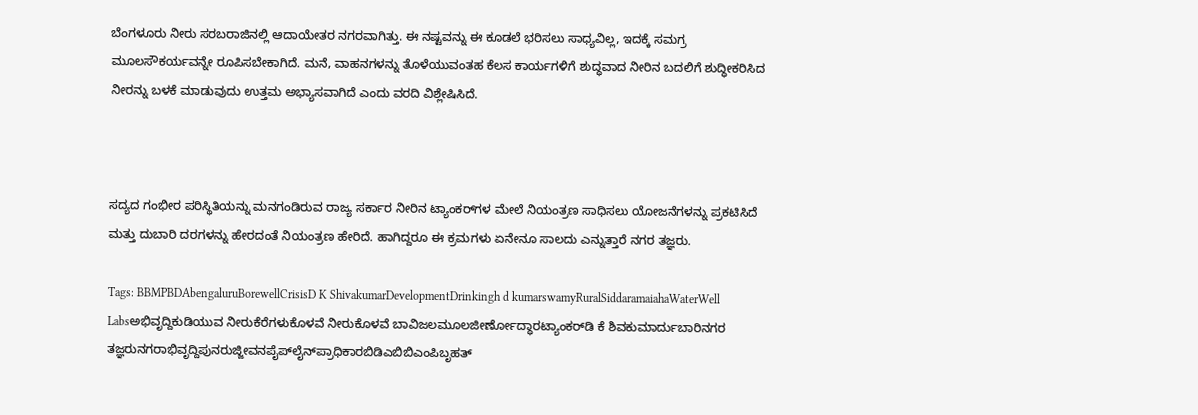ಬೆಂಗಳೂರು ನೀರು ಸರಬರಾಜಿನಲ್ಲಿ ಆದಾಯೇತರ ನಗರವಾಗಿತ್ತು. ಈ ನಷ್ಟವನ್ನು ಈ ಕೂಡಲೆ ಭರಿಸಲು ಸಾಧ್ಯವಿಲ್ಲ, ಇದಕ್ಕೆ ಸಮಗ್ರ ಮೂಲಸೌಕರ್ಯವನ್ನೇ ರೂಪಿಸಬೇಕಾಗಿದೆ. ಮನೆ, ವಾಹನಗಳನ್ನು ತೊಳೆಯುವಂತಹ ಕೆಲಸ ಕಾರ್ಯಗಳಿಗೆ ಶುದ್ಧವಾದ ನೀರಿನ ಬದಲಿಗೆ ಶುದ್ಧೀಕರಿಸಿದ ನೀರನ್ನು ಬಳಕೆ ಮಾಡುವುದು ಉತ್ತಮ ಅಭ್ಯಾಸವಾಗಿದೆ ಎಂದು ವರದಿ ವಿಶ್ಲೇಷಿಸಿದೆ.



ಸದ್ಯದ ಗಂಭೀರ ಪರಿಸ್ಥಿತಿಯನ್ನು ಮನಗಂಡಿರುವ ರಾಜ್ಯ ಸರ್ಕಾರ ನೀರಿನ ಟ್ಯಾಂಕರ್‌ಗಳ ಮೇಲೆ ನಿಯಂತ್ರಣ ಸಾಧಿಸಲು ಯೋಜನೆಗಳನ್ನು ಪ್ರಕಟಿಸಿದೆ ಮತ್ತು ದುಬಾರಿ ದರಗಳನ್ನು ಹೇರದಂತೆ ನಿಯಂತ್ರಣ ಹೇರಿದೆ. ಹಾಗಿದ್ದರೂ ಈ ಕ್ರಮಗಳು ಏನೇನೂ ಸಾಲದು ಎನ್ನುತ್ತಾರೆ ನಗರ ತಜ್ಞರು.

Tags: BBMPBDAbengaluruBorewellCrisisD K ShivakumarDevelopmentDrinkingh d kumarswamyRuralSiddaramaiahaWaterWell Labsಅಭಿವೃದ್ದಿಕುಡಿಯುವ ನೀರುಕೆರೆಗಳುಕೊಳವೆ ನೀರುಕೊಳವೆ ಬಾವಿಜಲಮೂಲಜೀರ್ಣೋದ್ಧಾರಟ್ಯಾಂಕರ್‌ಡಿ ಕೆ ಶಿವಕುಮಾರ್ದುಬಾರಿನಗರ ತಜ್ಞರುನಗರಾಭಿವೃದ್ದಿಪುನರುಜ್ಜೀವನಪೈಪ್‌ಲೈನ್‌ಪ್ರಾಧಿಕಾರಬಿಡಿಎಬಿಬಿಎಂಪಿಬೃಹತ್‌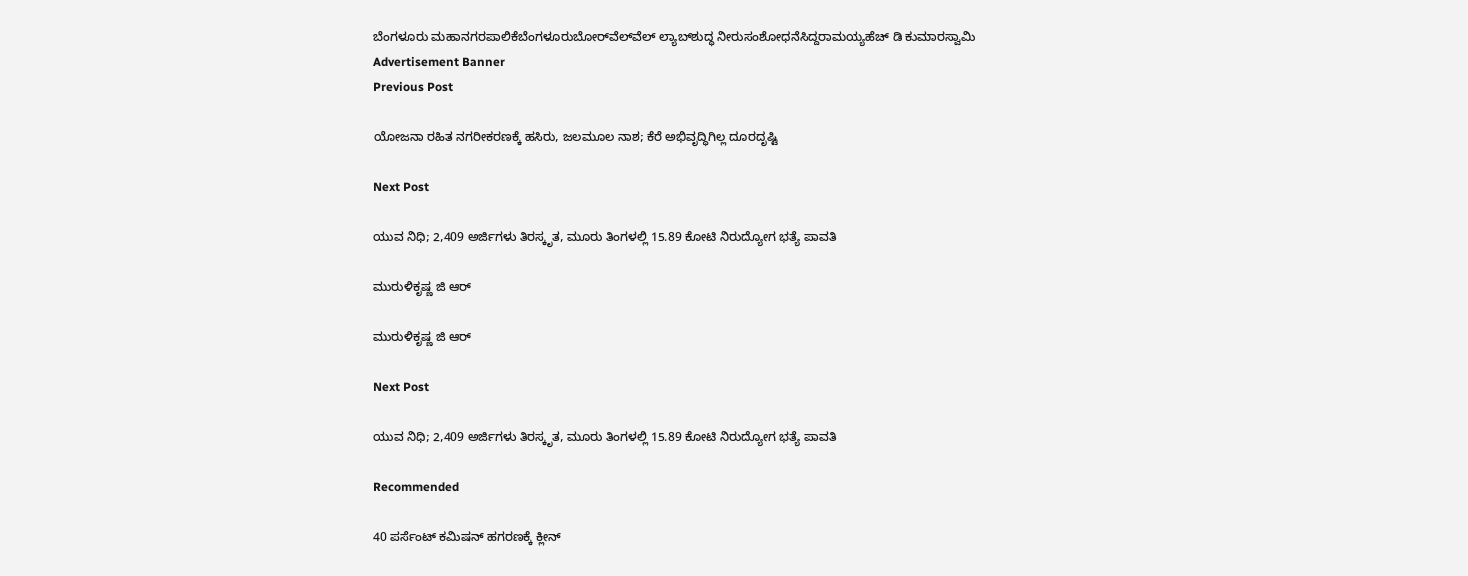ಬೆಂಗಳೂರು ಮಹಾನಗರಪಾಲಿಕೆಬೆಂಗಳೂರುಬೋರ್‌ವೆಲ್‌ವೆಲ್‌ ಲ್ಯಾಬ್‌ಶುದ್ಧ ನೀರುಸಂಶೋಧನೆಸಿದ್ದರಾಮಯ್ಯಹೆಚ್‌ ಡಿ ಕುಮಾರಸ್ವಾಮಿ
Advertisement Banner
Previous Post

ಯೋಜನಾ ರಹಿತ ನಗರೀಕರಣಕ್ಕೆ ಹಸಿರು, ಜಲಮೂಲ ನಾಶ; ಕೆರೆ ಅಭಿವೃದ್ಧಿಗಿಲ್ಲ ದೂರದೃಷ್ಟಿ

Next Post

ಯುವ ನಿಧಿ; 2,409 ಅರ್ಜಿಗಳು ತಿರಸ್ಕೃತ, ಮೂರು ತಿಂಗಳಲ್ಲಿ 15.89 ಕೋಟಿ ನಿರುದ್ಯೋಗ ಭತ್ಯೆ ಪಾವತಿ

ಮುರುಳಿಕೃಷ್ಣ ಜಿ ಆರ್‍‌

ಮುರುಳಿಕೃಷ್ಣ ಜಿ ಆರ್‍‌

Next Post

ಯುವ ನಿಧಿ; 2,409 ಅರ್ಜಿಗಳು ತಿರಸ್ಕೃತ, ಮೂರು ತಿಂಗಳಲ್ಲಿ 15.89 ಕೋಟಿ ನಿರುದ್ಯೋಗ ಭತ್ಯೆ ಪಾವತಿ

Recommended

40 ಪರ್ಸೆಂಟ್‌ ಕಮಿಷನ್‌ ಹಗರಣಕ್ಕೆ ಕ್ಲೀನ್‌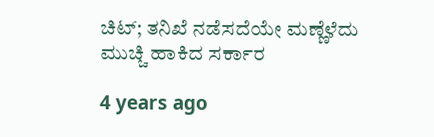ಚಿಟ್‌; ತನಿಖೆ ನಡೆಸದೆಯೇ ಮಣ್ಣೆಳೆದು ಮುಚ್ಚಿ ಹಾಕಿದ ಸರ್ಕಾರ

4 years ago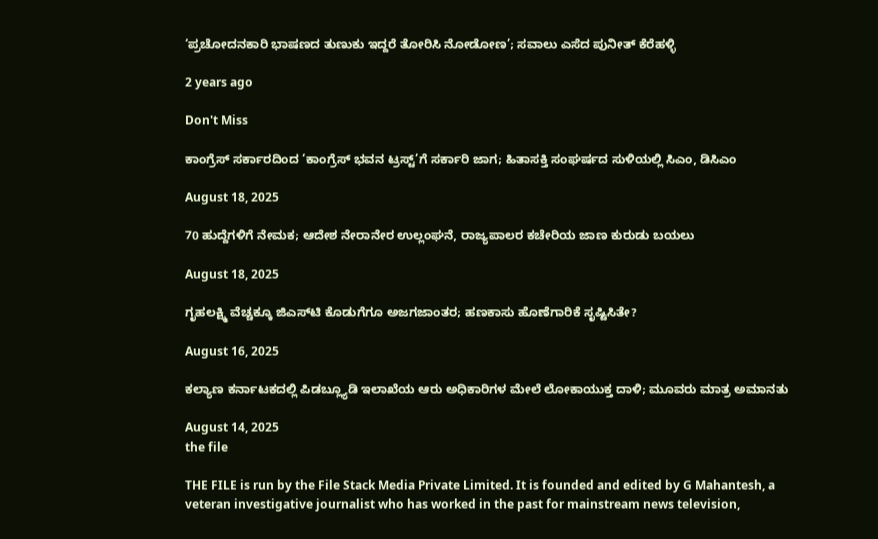‘ಪ್ರಚೋದನಕಾರಿ ಭಾಷಣದ ತುಣುಕು ಇದ್ದರೆ ತೋರಿಸಿ ನೋಡೋಣ’; ಸವಾಲು ಎಸೆದ ಪುನೀತ್‌ ಕೆರೆಹಳ್ಳಿ

2 years ago

Don't Miss

ಕಾಂಗ್ರೆಸ್‌ ಸರ್ಕಾರದಿಂದ ‘ಕಾಂಗ್ರೆಸ್‌ ಭವನ ಟ್ರಸ್ಟ್‌’ಗೆ ಸರ್ಕಾರಿ ಜಾಗ; ಹಿತಾಸಕ್ತಿ ಸಂಘ‍ರ್ಷದ ಸುಳಿಯಲ್ಲಿ ಸಿಎಂ, ಡಿಸಿಎಂ

August 18, 2025

70 ಹುದ್ದೆಗಳಿಗೆ ನೇಮಕ; ಆದೇಶ ನೇರಾನೇರ ಉಲ್ಲಂಘನೆ, ರಾಜ್ಯಪಾಲರ ಕಚೇರಿಯ ಜಾಣ ಕುರುಡು ಬಯಲು

August 18, 2025

ಗೃಹಲಕ್ಷ್ಮಿ ವೆಚ್ಚಕ್ಕೂ ಜಿಎಸ್‌ಟಿ ಕೊಡುಗೆಗೂ ಅಜಗಜಾಂತರ; ಹಣಕಾಸು ಹೊಣೆಗಾರಿಕೆ ಸೃಷ್ಟಿಸಿತೇ?

August 16, 2025

ಕಲ್ಯಾಣ ಕರ್ನಾಟಕದಲ್ಲಿ ಪಿಡಬ್ಲ್ಯೂಡಿ ಇಲಾಖೆಯ ಆರು ಅಧಿಕಾರಿಗಳ ಮೇಲೆ ಲೋಕಾಯುಕ್ತ ದಾಳಿ; ಮೂವರು ಮಾತ್ರ ಅಮಾನತು

August 14, 2025
the file

THE FILE is run by the File Stack Media Private Limited. It is founded and edited by G Mahantesh, a veteran investigative journalist who has worked in the past for mainstream news television,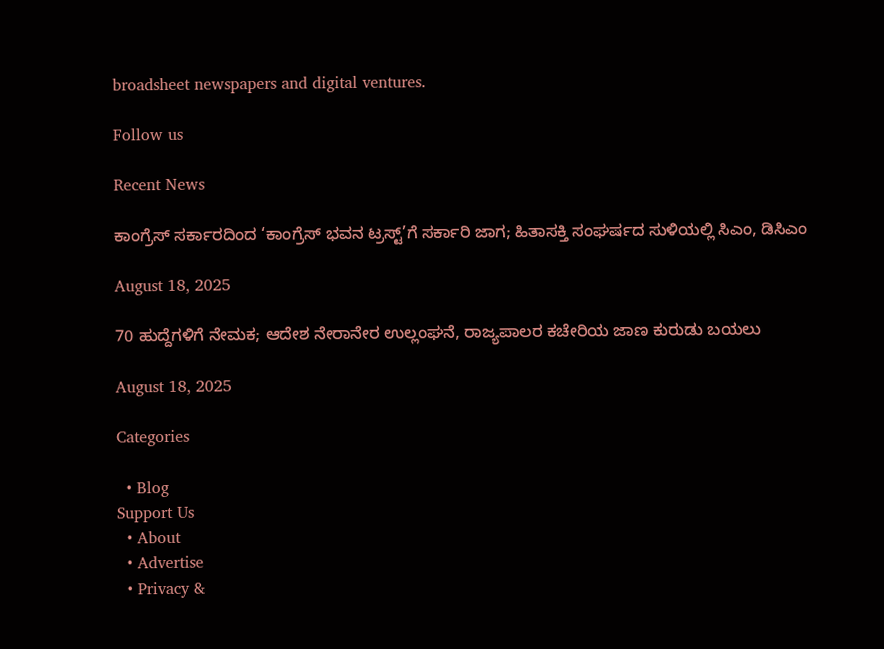broadsheet newspapers and digital ventures.

Follow us

Recent News

ಕಾಂಗ್ರೆಸ್‌ ಸರ್ಕಾರದಿಂದ ‘ಕಾಂಗ್ರೆಸ್‌ ಭವನ ಟ್ರಸ್ಟ್‌’ಗೆ ಸರ್ಕಾರಿ ಜಾಗ; ಹಿತಾಸಕ್ತಿ ಸಂಘ‍ರ್ಷದ ಸುಳಿಯಲ್ಲಿ ಸಿಎಂ, ಡಿಸಿಎಂ

August 18, 2025

70 ಹುದ್ದೆಗಳಿಗೆ ನೇಮಕ; ಆದೇಶ ನೇರಾನೇರ ಉಲ್ಲಂಘನೆ, ರಾಜ್ಯಪಾಲರ ಕಚೇರಿಯ ಜಾಣ ಕುರುಡು ಬಯಲು

August 18, 2025

Categories

  • Blog
Support Us
  • About
  • Advertise
  • Privacy &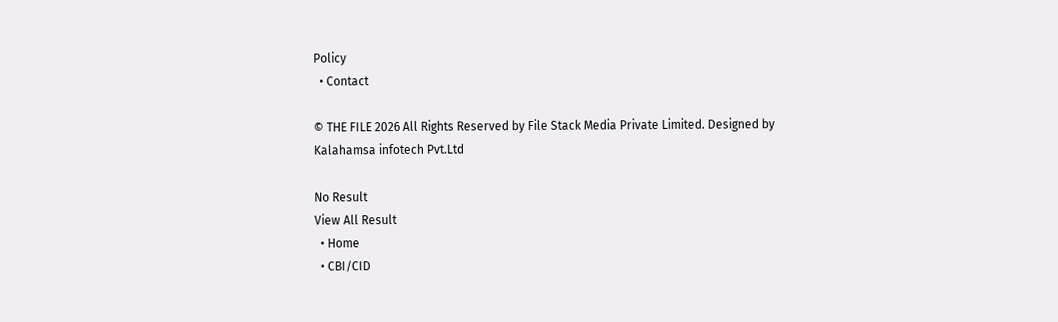Policy
  • Contact

© THE FILE 2026 All Rights Reserved by File Stack Media Private Limited. Designed by Kalahamsa infotech Pvt.Ltd

No Result
View All Result
  • Home
  • CBI/CID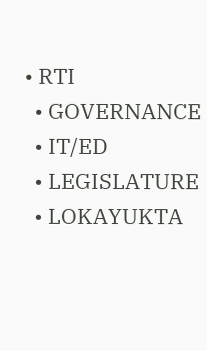• RTI
  • GOVERNANCE
  • IT/ED
  • LEGISLATURE
  • LOKAYUKTA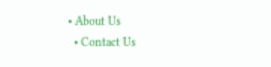• About Us
  • Contact Us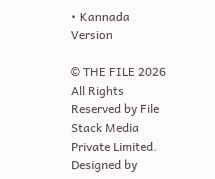• Kannada Version

© THE FILE 2026 All Rights Reserved by File Stack Media Private Limited. Designed by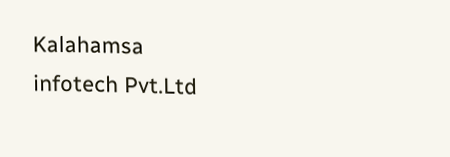Kalahamsa infotech Pvt.Ltd